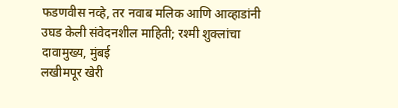फडणवीस नव्हे, तर नवाब मलिक आणि आव्हाडांनी उघड केली संवेदनशील माहिती; रश्मी शुक्लांचा दावामुख्य, मुंबई
लखीमपूर खेरी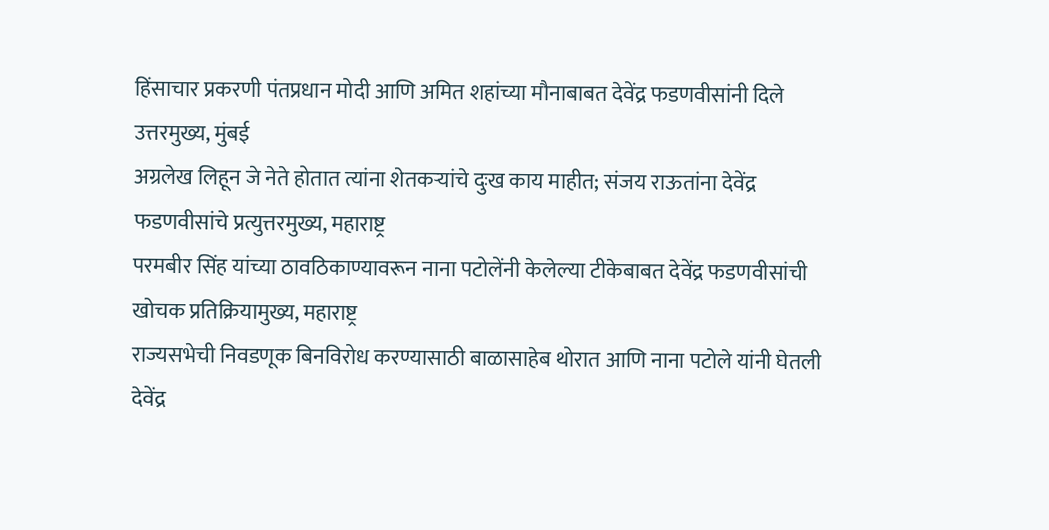हिंसाचार प्रकरणी पंतप्रधान मोदी आणि अमित शहांच्या मौनाबाबत देवेंद्र फडणवीसांनी दिले उत्तरमुख्य, मुंबई
अग्रलेख लिहून जे नेते होतात त्यांना शेतकऱ्यांचे दुःख काय माहीत; संजय राऊतांना देवेंद्र फडणवीसांचे प्रत्युत्तरमुख्य, महाराष्ट्र
परमबीर सिंह यांच्या ठावठिकाण्यावरून नाना पटोलेंनी केलेल्या टीकेबाबत देवेंद्र फडणवीसांची खोचक प्रतिक्रियामुख्य, महाराष्ट्र
राज्यसभेची निवडणूक बिनविरोध करण्यासाठी बाळासाहेब थोरात आणि नाना पटोले यांनी घेतली देवेंद्र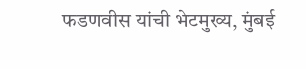फडणवीस यांची भेटमुख्य, मुंबई